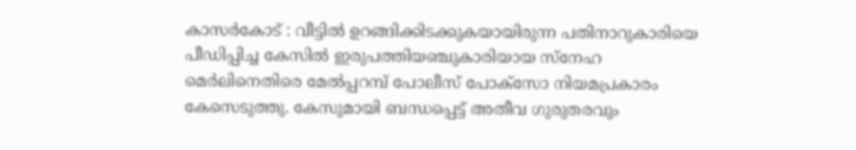കാസർകോട് : വീട്ടിൽ ഉറങ്ങിക്കിടക്കുകയായിരുന്ന പതിനാറുകാരിയെ പീഡിപ്പിച്ച കേസിൽ ഇരുപത്തിയഞ്ചുകാരിയായ സ്നേഹ മെർലിനെതിരെ മേൽപ്പറമ്പ് പോലീസ് പോക്സോ നിയമപ്രകാരം കേസെടുത്തു. കേസുമായി ബന്ധപ്പെട്ട് അതീവ ഗുരുതരവും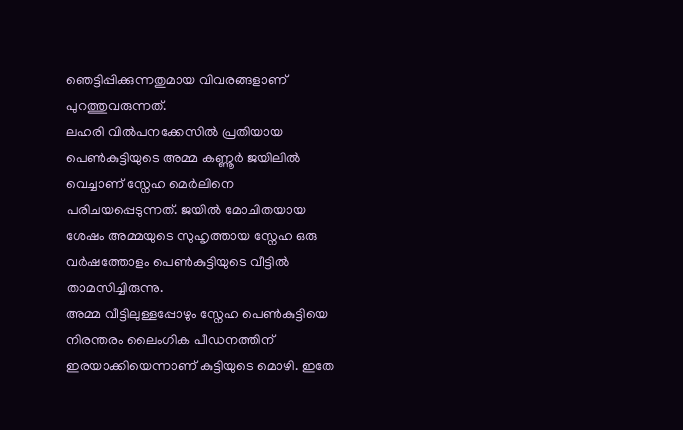ഞെട്ടിപ്പിക്കുന്നതുമായ വിവരങ്ങളാണ് പുറത്തുവരുന്നത്.
ലഹരി വിൽപനക്കേസിൽ പ്രതിയായ പെൺകുട്ടിയുടെ അമ്മ കണ്ണൂർ ജയിലിൽ വെച്ചാണ് സ്നേഹ മെർലിനെ പരിചയപ്പെടുന്നത്. ജയിൽ മോചിതയായ ശേഷം അമ്മയുടെ സുഹൃത്തായ സ്നേഹ ഒരു വർഷത്തോളം പെൺകുട്ടിയുടെ വീട്ടിൽ താമസിച്ചിരുന്നു.
അമ്മ വീട്ടിലുള്ളപ്പോഴും സ്നേഹ പെൺകുട്ടിയെ നിരന്തരം ലൈംഗിക പീഡനത്തിന് ഇരയാക്കിയെന്നാണ് കുട്ടിയുടെ മൊഴി. ഇതേ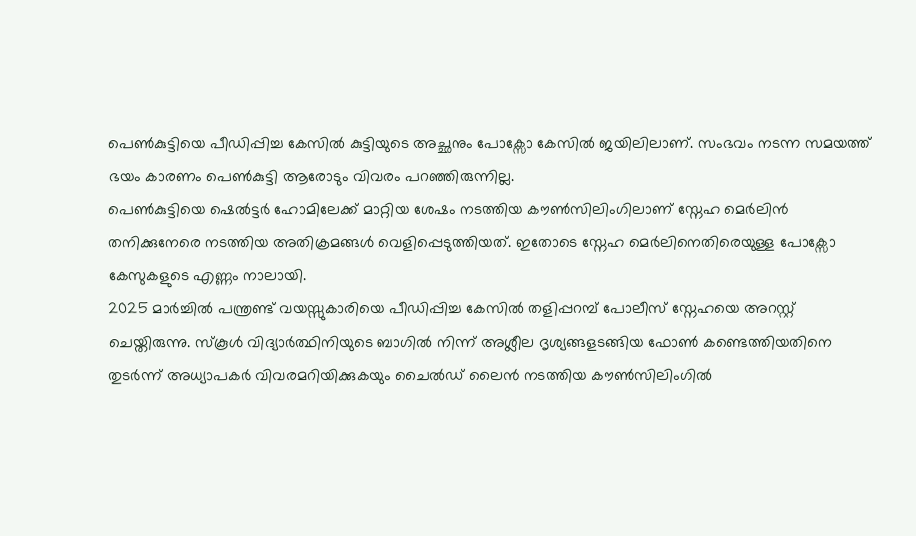പെൺകുട്ടിയെ പീഡിപ്പിച്ച കേസിൽ കുട്ടിയുടെ അച്ഛനും പോക്സോ കേസിൽ ജയിലിലാണ്. സംഭവം നടന്ന സമയത്ത് ഭയം കാരണം പെൺകുട്ടി ആരോടും വിവരം പറഞ്ഞിരുന്നില്ല.
പെൺകുട്ടിയെ ഷെൽട്ടർ ഹോമിലേക്ക് മാറ്റിയ ശേഷം നടത്തിയ കൗൺസിലിംഗിലാണ് സ്നേഹ മെർലിൻ തനിക്കുനേരെ നടത്തിയ അതിക്രമങ്ങൾ വെളിപ്പെടുത്തിയത്. ഇതോടെ സ്നേഹ മെർലിനെതിരെയുള്ള പോക്സോ കേസുകളുടെ എണ്ണം നാലായി.
2025 മാർച്ചിൽ പന്ത്രണ്ട് വയസ്സുകാരിയെ പീഡിപ്പിച്ച കേസിൽ തളിപ്പറമ്പ് പോലീസ് സ്നേഹയെ അറസ്റ്റ് ചെയ്തിരുന്നു. സ്കൂൾ വിദ്യാർത്ഥിനിയുടെ ബാഗിൽ നിന്ന് അശ്ലീല ദൃശ്യങ്ങളടങ്ങിയ ഫോൺ കണ്ടെത്തിയതിനെ തുടർന്ന് അധ്യാപകർ വിവരമറിയിക്കുകയും ചൈൽഡ് ലൈൻ നടത്തിയ കൗൺസിലിംഗിൽ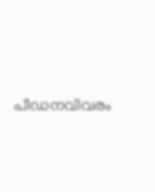പീഡനവിവരം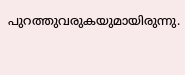പുറത്തുവരുകയുമായിരുന്നു.